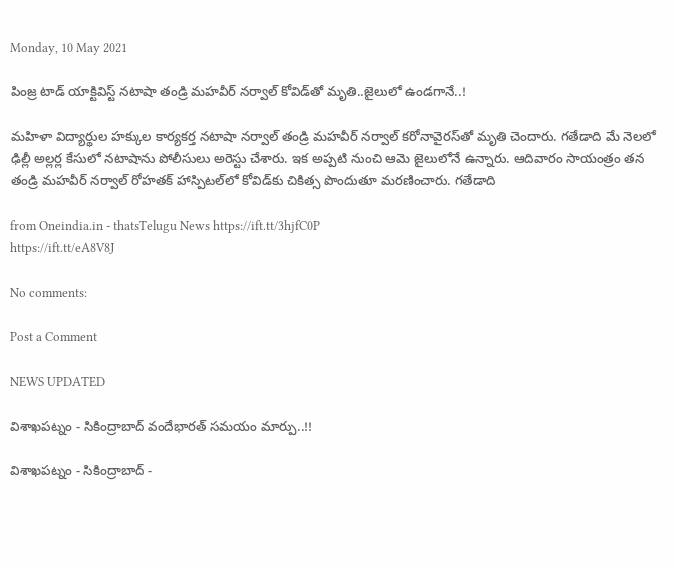Monday, 10 May 2021

పింజ్ర టాడ్ యాక్టివిస్ట్ నటాషా తండ్రి మహవీర్ నర్వాల్ కోవిడ్‌తో మృతి..జైలులో ఉండగానే..!

మహిళా విద్యార్థుల హక్కుల కార్యకర్త నటాషా నర్వాల్ తండ్రి మహవీర్ నర్వాల్ కరోనావైరస్‌తో మృతి చెందారు. గతేడాది మే నెలలో ఢిల్లీ అల్లర్ల కేసులో నటాషాను పోలీసులు అరెస్టు చేశారు. ఇక అప్పటి నుంచి ఆమె జైలులోనే ఉన్నారు. ఆదివారం సాయంత్రం తన తండ్రి మహవీర్ నర్వాల్ రోహతక్ హాస్పిటల్‌లో కోవిడ్‌కు చికిత్స పొందుతూ మరణించారు. గతేడాది

from Oneindia.in - thatsTelugu News https://ift.tt/3hjfC0P
https://ift.tt/eA8V8J

No comments:

Post a Comment

NEWS UPDATED

విశాఖపట్నం - సికింద్రాబాద్ వందేభారత్ సమయం మార్పు..!!

విశాఖపట్నం - సికింద్రాబాద్ -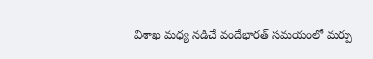విశాఖ మధ్య నడిచే వందేభారత్ సమయంలో మర్పు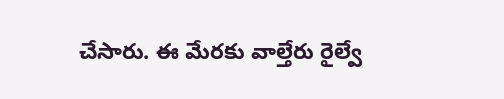చేసారు. ఈ మేరకు వాల్తేరు రైల్వే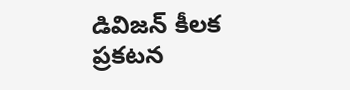డివిజన్ కీలక ప్రకటన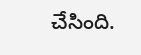చేసింది.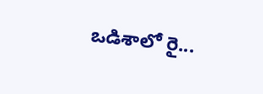ఒడిశాలో రై...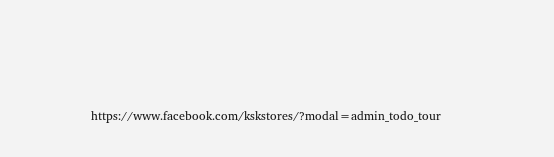https://www.facebook.com/kskstores/?modal=admin_todo_tour